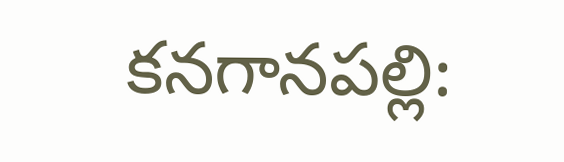కనగానపల్లి: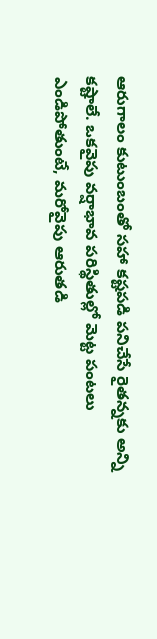ఆరుగాలం కుటుంబంతో సహా కష్టపడి పనిచేసే రైతన్నకు అన్ని కష్టాలే. ఒకవైపు వర్షాభావ పరిస్థితుల్లో మెట్ట పంటలు ఎండిపోతుంటే, మరోవైపు ఆరుతడి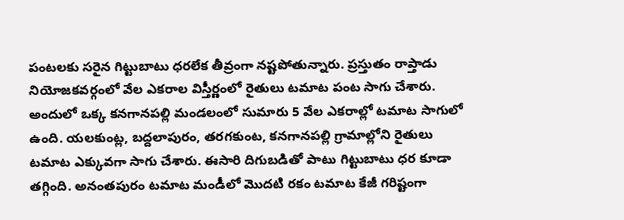పంటలకు సరైన గిట్టుబాటు ధరలేక తీవ్రంగా నష్టపోతున్నారు. ప్రస్తుతం రాప్తాడు నియోజకవర్గంలో వేల ఎకరాల విస్తీర్ణంలో రైతులు టమాట పంట సాగు చేశారు. అందులో ఒక్క కనగానపల్లి మండలంలో సుమారు 5 వేల ఎకరాల్లో టమాట సాగులో ఉంది. యలకుంట్ల, బద్దలాపురం, తరగకుంట, కనగానపల్లి గ్రామాల్లోని రైతులు టమాట ఎక్కువగా సాగు చేశారు. ఈసారి దిగుబడితో పాటు గిట్టుబాటు ధర కూడా తగ్గింది. అనంతపురం టమాట మండీలో మొదటి రకం టమాట కేజీ గరిష్టంగా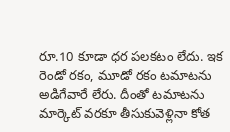రూ.10 కూడా ధర పలకటం లేదు. ఇక రెండో రకం, మూడో రకం టమాటను అడిగేవారే లేరు. దీంతో టమాటను మార్కెట్ వరకూ తీసుకువెళ్లినా కోత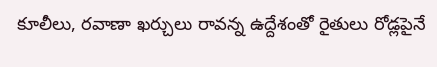కూలీలు, రవాణా ఖర్చులు రావన్న ఉద్దేశంతో రైతులు రోడ్లపైనే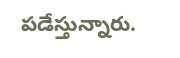పడేస్తున్నారు.